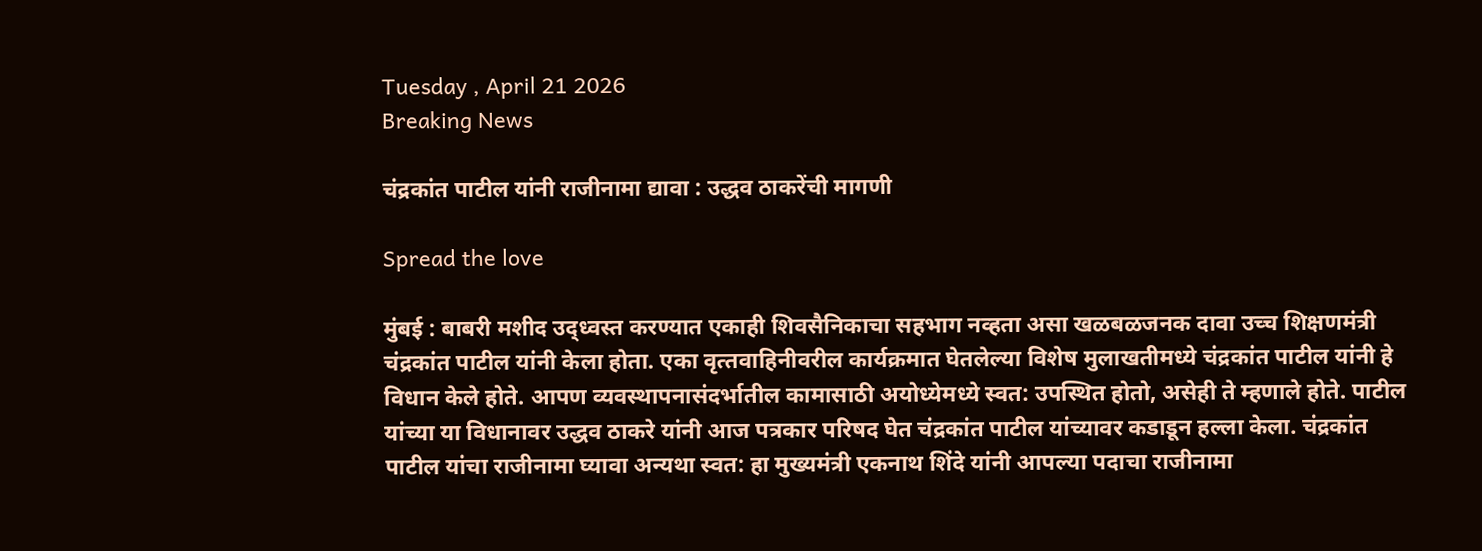Tuesday , April 21 2026
Breaking News

चंद्रकांत पाटील यांनी राजीनामा द्यावा : उद्धव ठाकरेंची मागणी

Spread the love

मुंबई : बाबरी मशीद उद्ध्वस्‍त करण्यात एकाही शिवसैनिकाचा सहभाग नव्हता असा खळबळजनक दावा उच्च शिक्षणमंत्री चंद्रकांत पाटील यांनी केला होता. एका वृत्‍तवाहिनीवरील कार्यक्रमात घेतलेल्‍या विशेष मुलाखतीमध्ये चंद्रकांत पाटील यांनी हे विधान केले होते. आपण व्यवस्‍थापनासंदर्भातील कामासाठी अयोध्येमध्ये स्‍वत: उपस्‍थित होतो, असेही ते म्‍हणाले होते. पाटील यांच्या या विधानावर उद्धव ठाकरे यांनी आज पत्रकार परिषद घेत चंद्रकांत पाटील यांच्यावर कडाडून हल्‍ला केला. चंद्रकांत पाटील यांचा राजीनामा घ्‍यावा अन्यथा स्‍वत: हा मुख्यमंत्री एकनाथ शिंदे यांनी आपल्‍या पदाचा राजीनामा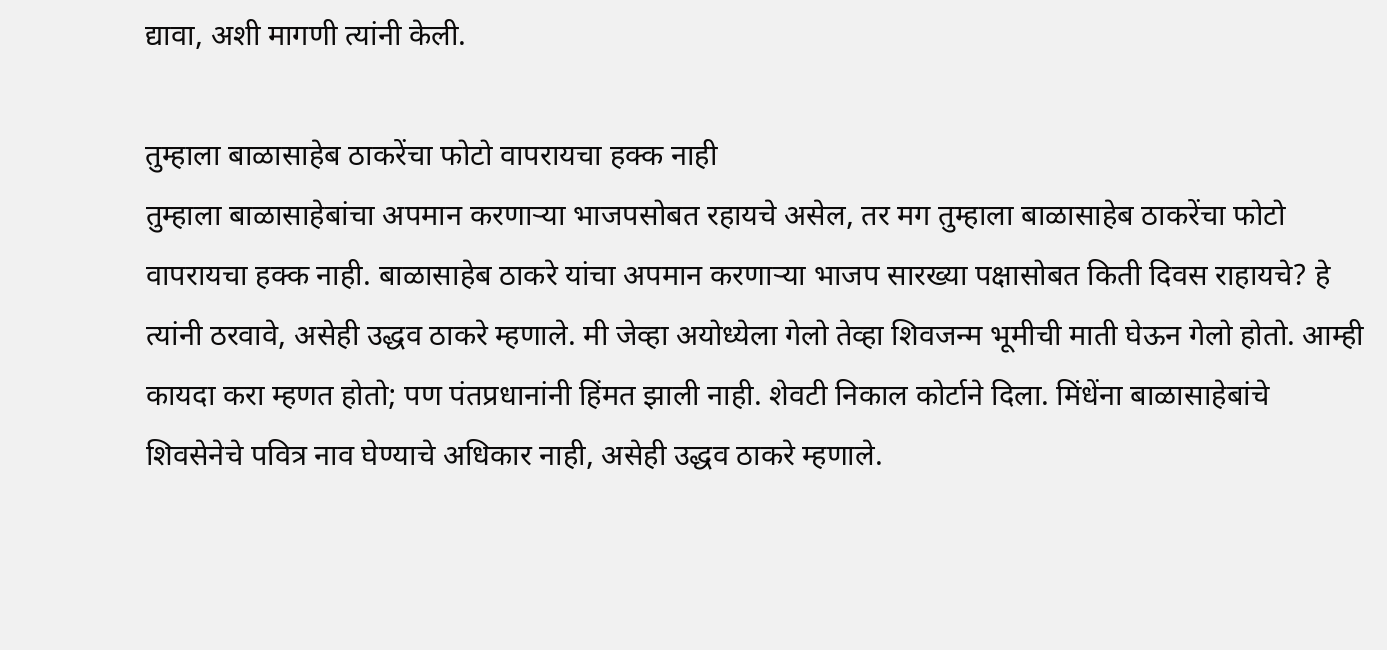द्यावा, अशी मागणी त्‍यांनी केली.

तुम्‍हाला बाळासाहेब ठाकरेंचा फोटो वापरायचा हक्‍क नाही
तुम्‍हाला बाळासाहेबांचा अपमान करणाऱ्या भाजपसोबत रहायचे असेल, तर मग तुम्‍हाला बाळासाहेब ठाकरेंचा फोटो वापरायचा हक्‍क नाही. बाळासाहेब ठाकरे यांचा अपमान करणाऱ्या भाजप सारख्या पक्षासोबत किती दिवस राहायचे? हे त्‍यांनी ठरवावे, असेही उद्धव ठाकरे म्‍हणाले. मी जेव्हा अयोध्येला गेलो तेव्हा शिवजन्म भूमीची माती घेऊन गेलो होतो. आम्ही कायदा करा म्हणत होतो; पण पंतप्रधानांनी हिंमत झाली नाही. शेवटी निकाल कोर्टाने दिला. मिंधेंना बाळासाहेबांचे शिवसेनेचे पवित्र नाव घेण्याचे अधिकार नाही, असेही उद्धव ठाकरे म्‍हणाले.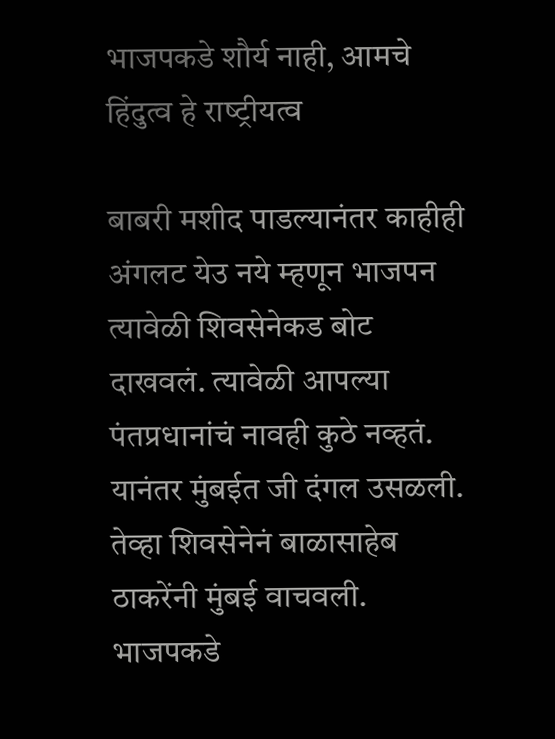भाजपकडे शौर्य नाही, आमचे हिंदुत्‍व हे राष्‍ट्रीयत्‍व

बाबरी मशीद पाडल्‍यानंतर काहीही अंगलट येउ नये म्‍हणून भाजपन त्‍यावेळी शिवसेनेकड बोट दाखवलं. त्‍यावेळी आपल्‍या पंतप्रधानांचं नावही कुठे नव्हतं. यानंतर मुंबईत जी दंगल उसळली. तेव्हा शिवसेनेनं बाळासाहेब ठाकरेंनी मुंबई वाचवली. भाजपकडे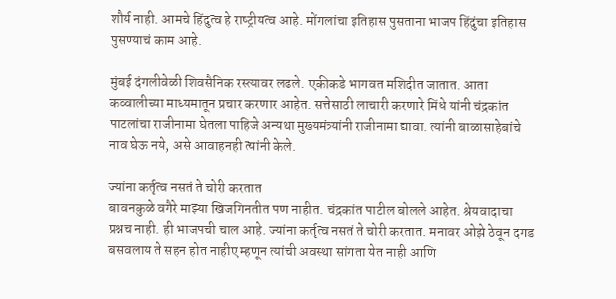शौर्य नाही. आमचे हिंदुत्‍व हे राष्‍ट्रीयत्‍व आहे. मोंगलांचा इतिहास पुसताना भाजप हिंदुंचा इतिहास पुसण्याचं काम आहे.

मुंबई दंगलीवेळी शिवसैनिक रस्त्यावर लढले. एकीकडे भागवत मशिदीत जातात. आता कव्वालीच्या माध्यमातून प्रचार करणार आहेत. सत्तेसाठी लाचारी करणारे मिंधे यांनी चंद्रकांत पाटलांचा राजीनामा घेतला पाहिजे अन्यथा मुख्यमंत्र्यांनी राजीनामा द्यावा. त्यांनी बाळासाहेबांचे नाव घेऊ नये, असे आवाहनही त्‍यांनी केले.

ज्यांना कर्तृत्व नसतं ते चोरी करतात
बावनकुळे वगैरे माझ्या खिजगिनतीत पण नाहीत. चंद्रकांत पाटील बोलले आहेत. श्रेयवादाचा प्रश्नच नाही. ही भाजपची चाल आहे. ज्यांना कर्तृत्व नसतं ते चोरी करतात. मनावर ओझे ठेवून दगड बसवलाय ते सहन होत नाहीए म्हणून त्यांची अवस्था सांगता येत नाही आणि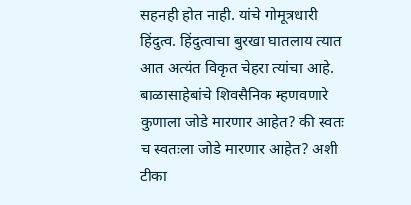सहनही होत नाही. यांचे गोमूत्रधारी हिंदुत्व. हिंदुत्वाचा बुरखा घातलाय त्यात आत अत्यंत विकृत चेहरा त्यांचा आहे. बाळासाहेबांचे शिवसैनिक म्हणवणारे कुणाला जोडे मारणार आहेत? की स्वतः च स्वतःला जोडे मारणार आहेत? अशी टीका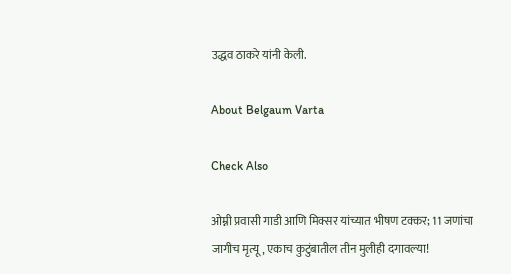उद्धव ठाकरे यांनी केली.

About Belgaum Varta

Check Also

ओम्नी प्रवासी गाडी आणि मिक्सर यांच्यात भीषण टक्कर; 11 जणांचा जागीच मृत्यू, एकाच कुटुंबातील तीन मुलीही दगावल्या!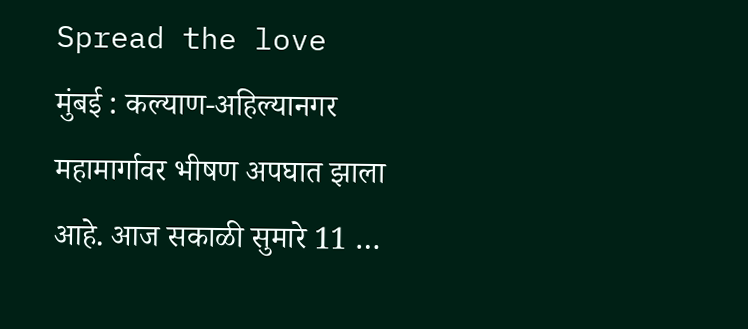Spread the love  मुंबई : कल्याण-अहिल्यानगर महामार्गावर भीषण अपघात झाला आहे. आज सकाळी सुमारे 11 …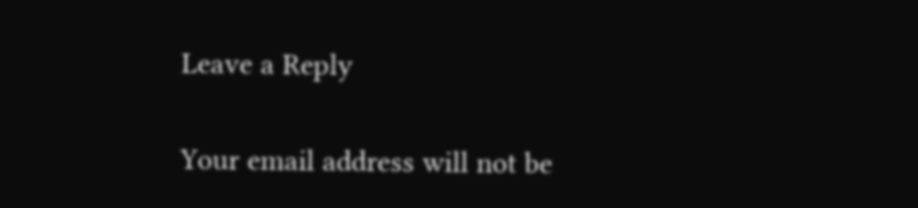Leave a Reply

Your email address will not be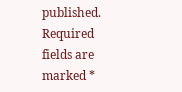published. Required fields are marked *